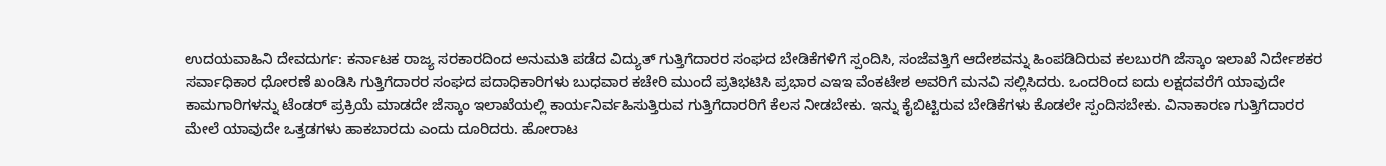ಉದಯವಾಹಿನಿ ದೇವದುರ್ಗ: ಕರ್ನಾಟಕ ರಾಜ್ಯ ಸರಕಾರದಿಂದ ಅನುಮತಿ ಪಡೆದ ವಿದ್ಯುತ್ ಗುತ್ತಿಗೆದಾರರ ಸಂಘದ ಬೇಡಿಕೆಗಳಿಗೆ ಸ್ಪಂದಿಸಿ, ಸಂಜೆವತ್ತಿಗೆ ಆದೇಶವನ್ನು ಹಿಂಪಡಿದಿರುವ ಕಲಬುರಗಿ ಜೆಸ್ಕಾಂ ಇಲಾಖೆ ನಿರ್ದೇಶಕರ ಸರ್ವಾಧಿಕಾರ ಧೋರಣೆ ಖಂಡಿಸಿ ಗುತ್ತಿಗೆದಾರರ ಸಂಘದ ಪದಾಧಿಕಾರಿಗಳು ಬುಧವಾರ ಕಚೇರಿ ಮುಂದೆ ಪ್ರತಿಭಟಿಸಿ ಪ್ರಭಾರ ಎಇಇ ವೆಂಕಟೇಶ ಅವರಿಗೆ ಮನವಿ ಸಲ್ಲಿಸಿದರು. ಒಂದರಿಂದ ಐದು ಲಕ್ಷದವರೆಗೆ ಯಾವುದೇ ಕಾಮಗಾರಿಗಳನ್ನು ಟೆಂಡರ್ ಪ್ರಕ್ರಿಯೆ ಮಾಡದೇ ಜೆಸ್ಕಾಂ ಇಲಾಖೆಯಲ್ಲಿ ಕಾರ್ಯನಿರ್ವಹಿಸುತ್ತಿರುವ ಗುತ್ತಿಗೆದಾರರಿಗೆ ಕೆಲಸ ನೀಡಬೇಕು. ಇನ್ನು ಕೈಬಿಟ್ಟಿರುವ ಬೇಡಿಕೆಗಳು ಕೊಡಲೇ ಸ್ಪಂದಿಸಬೇಕು. ವಿನಾಕಾರಣ ಗುತ್ತಿಗೆದಾರರ ಮೇಲೆ ಯಾವುದೇ ಒತ್ತಡಗಳು ಹಾಕಬಾರದು ಎಂದು ದೂರಿದರು. ಹೋರಾಟ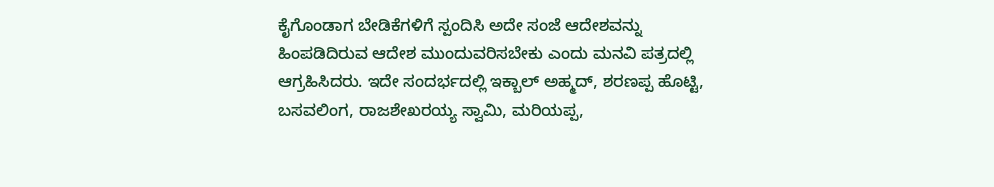ಕೈಗೊಂಡಾಗ ಬೇಡಿಕೆಗಳಿಗೆ ಸ್ಪಂದಿಸಿ ಅದೇ ಸಂಜೆ ಆದೇಶವನ್ನು ಹಿಂಪಡಿದಿರುವ ಆದೇಶ ಮುಂದುವರಿಸಬೇಕು ಎಂದು ಮನವಿ ಪತ್ರದಲ್ಲಿ ಆಗ್ರಹಿಸಿದರು. ಇದೇ ಸಂದರ್ಭದಲ್ಲಿ ಇಕ್ಬಾಲ್ ಅಹ್ಮದ್, ಶರಣಪ್ಪ ಹೊಟ್ಟಿ, ಬಸವಲಿಂಗ, ರಾಜಶೇಖರಯ್ಯ ಸ್ವಾಮಿ, ಮರಿಯಪ್ಪ,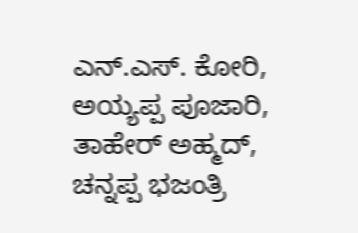ಎನ್.ಎಸ್. ಕೋರಿ, ಅಯ್ಯಪ್ಪ ಪೂಜಾರಿ, ತಾಹೇರ್ ಅಹ್ಮದ್, ಚನ್ನಪ್ಪ ಭಜಂತ್ರಿ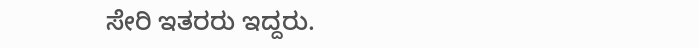ಸೇರಿ ಇತರರು ಇದ್ದರು.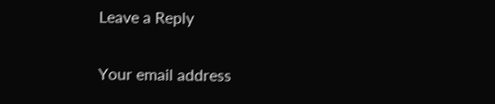Leave a Reply

Your email address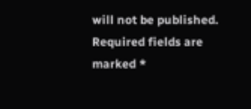will not be published. Required fields are marked *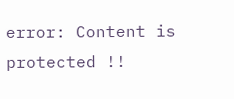error: Content is protected !!